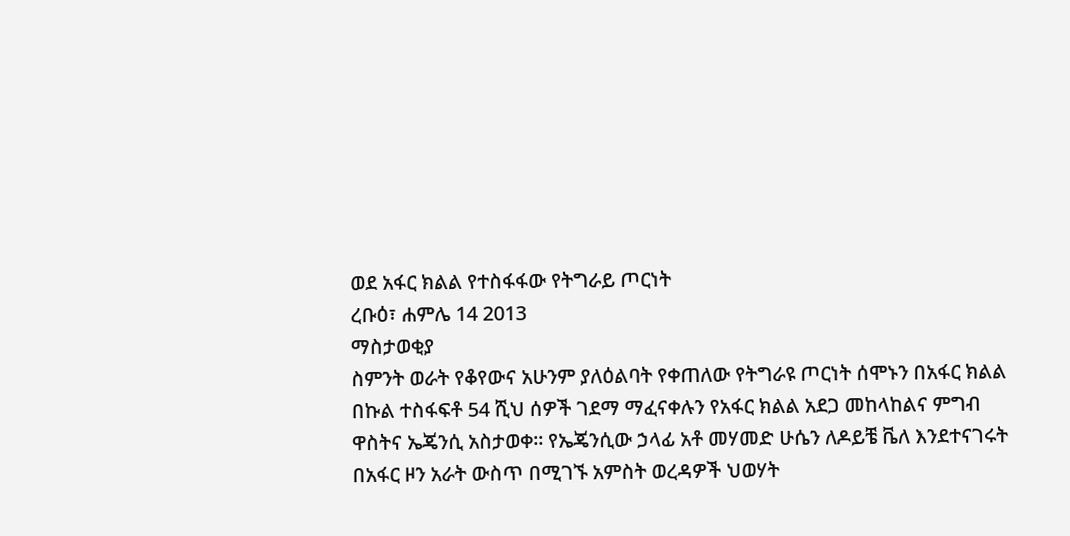ወደ አፋር ክልል የተስፋፋው የትግራይ ጦርነት
ረቡዕ፣ ሐምሌ 14 2013
ማስታወቂያ
ስምንት ወራት የቆየውና አሁንም ያለዕልባት የቀጠለው የትግራዩ ጦርነት ሰሞኑን በአፋር ክልል በኩል ተስፋፍቶ 54 ሺህ ሰዎች ገደማ ማፈናቀሉን የአፋር ክልል አደጋ መከላከልና ምግብ ዋስትና ኤጄንሲ አስታወቀ። የኤጄንሲው ኃላፊ አቶ መሃመድ ሁሴን ለዶይቼ ቬለ እንደተናገሩት በአፋር ዞን አራት ውስጥ በሚገኙ አምስት ወረዳዎች ህወሃት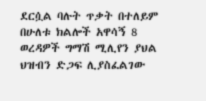ደርሷል ባሉት ጥቃት በተለይም በሁለቱ ክልሎች አዋሳኝ 8 ወረዳዎች ግማሽ ሚሊየን ያህል ህዝብን ድጋፍ ሊያስፈልገው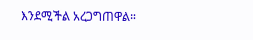እንደሚችል አረጋግጠዋል።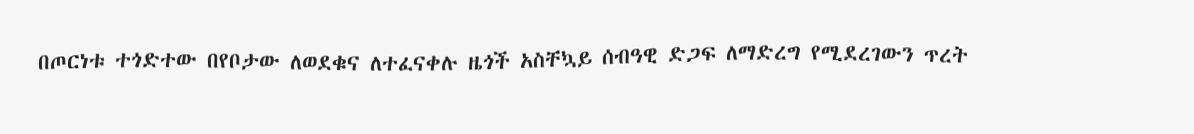በጦርነቱ ተጎድተው በየቦታው ለወደቁና ለተፈናቀሉ ዜጎች አስቸኳይ ሰብዓዊ ድጋፍ ለማድረግ የሚደረገውን ጥረት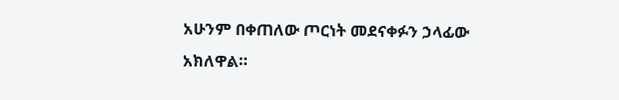አሁንም በቀጠለው ጦርነት መደናቀፉን ኃላፊው አክለዋል።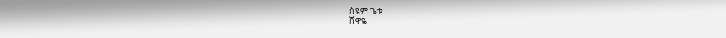ስዩም ጌቱ
ሸዋዬ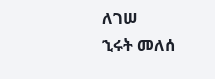ለገሠ
ኂሩት መለሰ